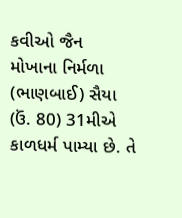કવીઓ જૈન
મોખાના નિર્મળા (ભાણબાઈ) સૈયા (ઉં. 80) 31મીએ કાળધર્મ પામ્યા છે. તે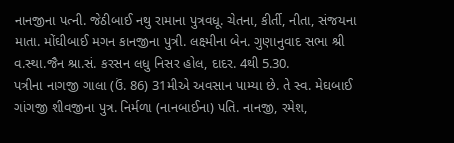નાનજીના પત્ની. જેઠીબાઈ નથુ રામાના પુત્રવધૂ. ચેતના, કીર્તી, નીતા, સંજયના માતા. મોંઘીબાઈ મગન કાનજીના પુત્રી. લક્ષ્મીના બેન. ગુણાનુવાદ સભા શ્રી વ.સ્થા.જૈન શ્રા.સં. કરસન લધુ નિસર હોલ, દાદર. 4થી 5.30.
પત્રીના નાગજી ગાલા (ઉં. 86) 31મીએ અવસાન પામ્યા છે. તે સ્વ. મેઘબાઈ ગાંગજી શીવજીના પુત્ર. નિર્મળા (નાનબાઈના) પતિ. નાનજી, રમેશ,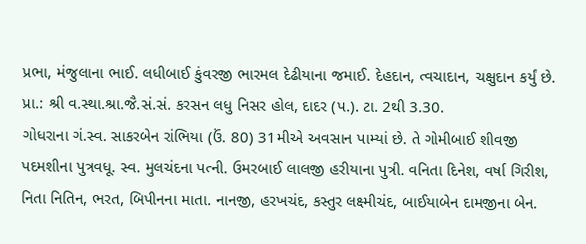પ્રભા, મંજુલાના ભાઈ. લધીબાઈ કુંવરજી ભારમલ દેઢીયાના જમાઈ. દેહદાન, ત્વચાદાન, ચક્ષુદાન કર્યું છે. પ્રા.: શ્રી વ.સ્થા.શ્રા.જૈ.સં.સં. કરસન લધુ નિસર હોલ, દાદર (પ.). ટા. 2થી 3.30.
ગોધરાના ગં.સ્વ. સાકરબેન રાંભિયા (ઉં. 80) 31મીએ અવસાન પામ્યાં છે. તે ગોમીબાઈ શીવજી પદમશીના પુત્રવધૂ. સ્વ. મુલચંદના પત્ની. ઉમરબાઈ લાલજી હરીયાના પુત્રી. વનિતા દિનેશ, વર્ષા ગિરીશ, નિતા નિતિન, ભરત, બિપીનના માતા. નાનજી, હરખચંદ, કસ્તુર લક્ષ્મીચંદ, બાઈયાબેન દામજીના બેન.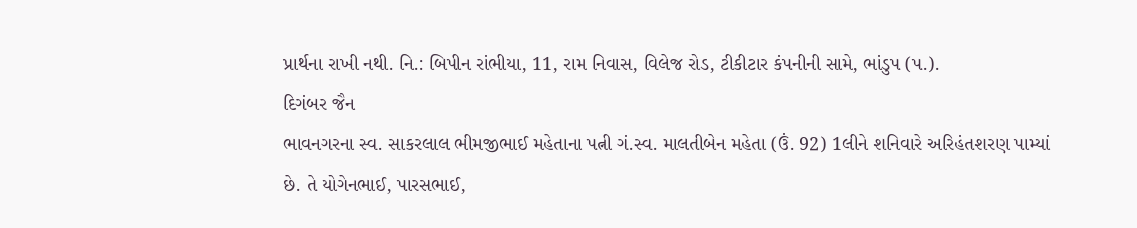પ્રાર્થના રાખી નથી. નિ.: બિપીન રાંભીયા, 11, રામ નિવાસ, વિલેજ રોડ, ટીકીટાર કંપનીની સામે, ભાંડુપ (પ.).
દિગંબર જૈન
ભાવનગરના સ્વ. સાકરલાલ ભીમજીભાઈ મહેતાના પત્ની ગં.સ્વ. માલતીબેન મહેતા (ઉં. 92) 1લીને શનિવારે અરિહંતશરણ પામ્યાં છે. તે યોગેનભાઈ, પારસભાઈ,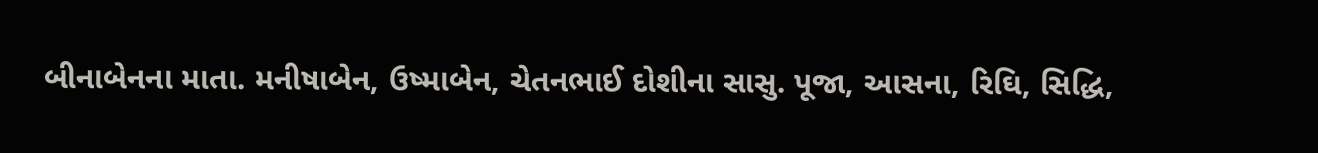બીનાબેનના માતા. મનીષાબેન, ઉષ્માબેન, ચેતનભાઈ દોશીના સાસુ. પૂજા, આસના, રિઘિ, સિદ્ધિ,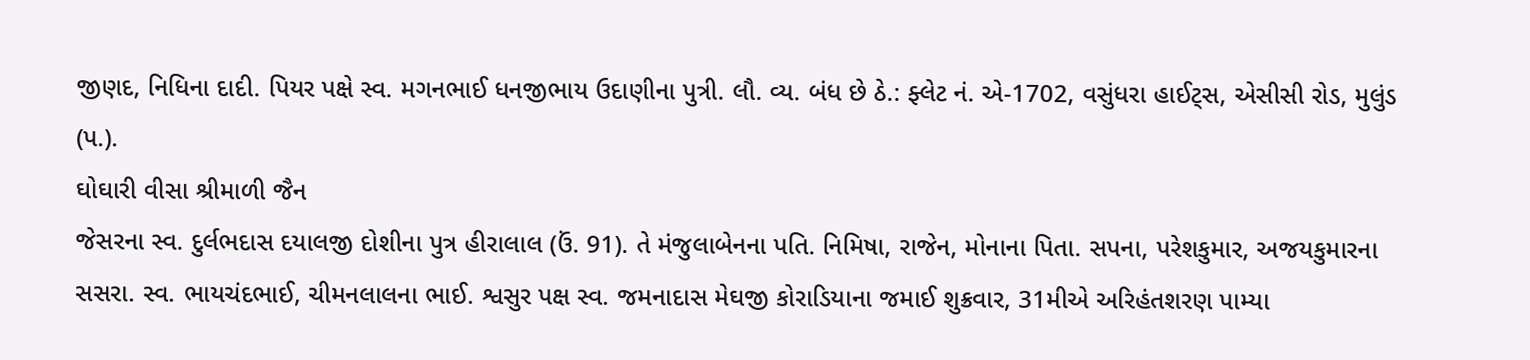જીણદ, નિધિના દાદી. પિયર પક્ષે સ્વ. મગનભાઈ ધનજીભાય ઉદાણીના પુત્રી. લૌ. વ્ય. બંધ છે ઠે.: ફ્લેટ નં. એ-1702, વસુંધરા હાઈટ્સ, એસીસી રોડ, મુલુંડ (પ.).
ઘોઘારી વીસા શ્રીમાળી જૈન
જેસરના સ્વ. દુર્લભદાસ દયાલજી દોશીના પુત્ર હીરાલાલ (ઉં. 91). તે મંજુલાબેનના પતિ. નિમિષા, રાજેન, મોનાના પિતા. સપના, પરેશકુમાર, અજયકુમારના સસરા. સ્વ. ભાયચંદભાઈ, ચીમનલાલના ભાઈ. શ્વસુર પક્ષ સ્વ. જમનાદાસ મેઘજી કોરાડિયાના જમાઈ શુક્રવાર, 31મીએ અરિહંતશરણ પામ્યા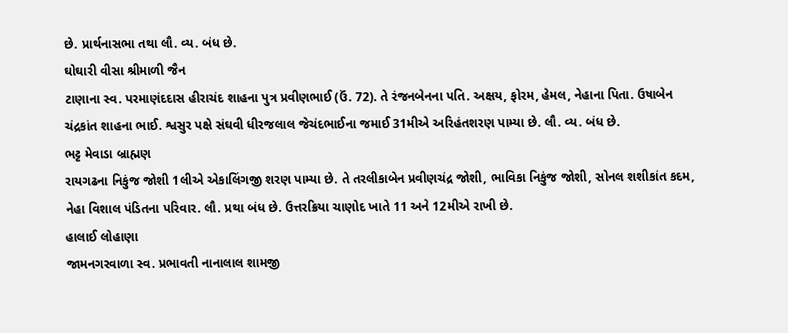છે. પ્રાર્થનાસભા તથા લૌ. વ્ય. બંધ છે.
ઘોઘારી વીસા શ્રીમાળી જૈન
ટાણાના સ્વ. પરમાણંદદાસ હીરાચંદ શાહના પુત્ર પ્રવીણભાઈ (ઉં. 72). તે રંજનબેનના પતિ. અક્ષય, ફોરમ, હેમલ, નેહાના પિતા. ઉષાબેન ચંદ્રકાંત શાહના ભાઈ. શ્વસુર પક્ષે સંઘવી ધીરજલાલ જેચંદભાઈના જમાઈ 31મીએ અરિહંતશરણ પામ્યા છે. લૌ. વ્ય. બંધ છે.
ભટ્ટ મેવાડા બ્રાહ્મણ
રાયગઢના નિકુંજ જોશી 1લીએ એકાલિંગજી શરણ પામ્યા છે. તે તરલીકાબેન પ્રવીણચંદ્ર જોશી, ભાવિકા નિકુંજ જોશી, સોનલ શશીકાંત કદમ, નેહા વિશાલ પંડિતના પરિવાર. લૌ. પ્રથા બંધ છે. ઉત્તરક્રિયા ચાણોદ ખાતે 11 અને 12મીએ રાખી છે.
હાલાઈ લોહાણા
જામનગરવાળા સ્વ. પ્રભાવતી નાનાલાલ શામજી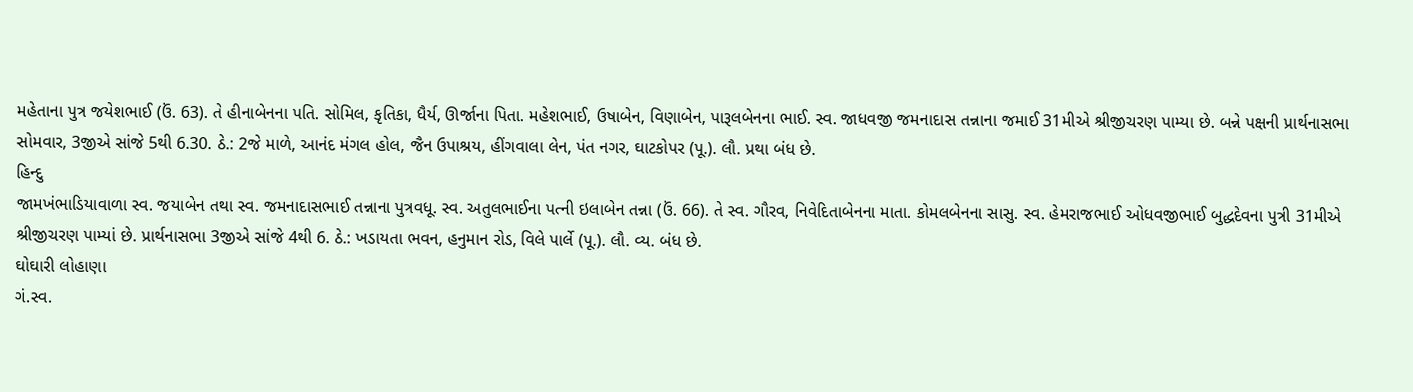મહેતાના પુત્ર જયેશભાઈ (ઉં. 63). તે હીનાબેનના પતિ. સોમિલ, કૃતિકા, ધૈર્ય, ઊર્જાના પિતા. મહેશભાઈ, ઉષાબેન, વિણાબેન, પારૂલબેનના ભાઈ. સ્વ. જાધવજી જમનાદાસ તન્નાના જમાઈ 31મીએ શ્રીજીચરણ પામ્યા છે. બન્ને પક્ષની પ્રાર્થનાસભા સોમવાર, 3જીએ સાંજે 5થી 6.30. ઠે.: 2જે માળે, આનંદ મંગલ હોલ, જૈન ઉપાશ્રય, હીંગવાલા લેન, પંત નગર, ઘાટકોપર (પૂ.). લૌ. પ્રથા બંધ છે.
હિન્દુ
જામખંભાડિયાવાળા સ્વ. જયાબેન તથા સ્વ. જમનાદાસભાઈ તન્નાના પુત્રવધૂ. સ્વ. અતુલભાઈના પત્ની ઇલાબેન તન્ના (ઉં. 66). તે સ્વ. ગૌરવ, નિવેદિતાબેનના માતા. કોમલબેનના સાસુ. સ્વ. હેમરાજભાઈ ઓધવજીભાઈ બુદ્ધદેવના પુત્રી 31મીએ શ્રીજીચરણ પામ્યાં છે. પ્રાર્થનાસભા 3જીએ સાંજે 4થી 6. ઠે.: ખડાયતા ભવન, હનુમાન રોડ, વિલે પાર્લે (પૂ.). લૌ. વ્ય. બંધ છે.
ઘોઘારી લોહાણા
ગં.સ્વ.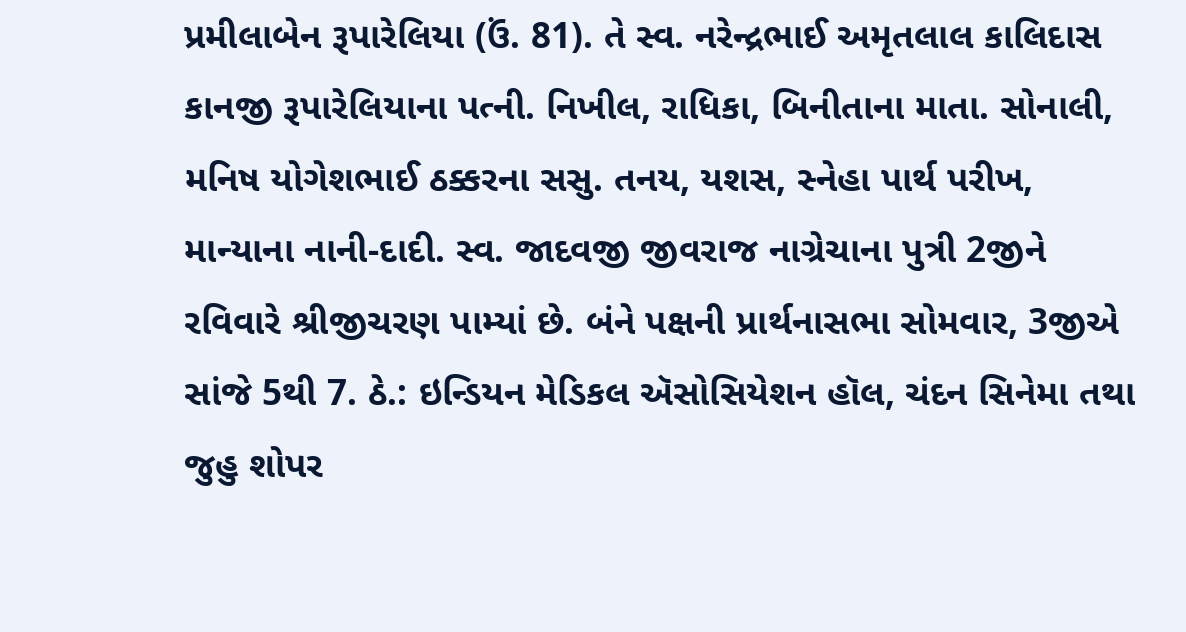પ્રમીલાબેન રૂપારેલિયા (ઉં. 81). તે સ્વ. નરેન્દ્રભાઈ અમૃતલાલ કાલિદાસ કાનજી રૂપારેલિયાના પત્ની. નિખીલ, રાધિકા, બિનીતાના માતા. સોનાલી, મનિષ યોગેશભાઈ ઠક્કરના સસુ. તનય, યશસ, સ્નેહા પાર્થ પરીખ, માન્યાના નાની-દાદી. સ્વ. જાદવજી જીવરાજ નાગ્રેચાના પુત્રી 2જીને રવિવારે શ્રીજીચરણ પામ્યાં છે. બંને પક્ષની પ્રાર્થનાસભા સોમવાર, 3જીએ સાંજે 5થી 7. ઠે.: ઇન્ડિયન મેડિકલ ઍસોસિયેશન હૉલ, ચંદન સિનેમા તથા જુહુ શોપર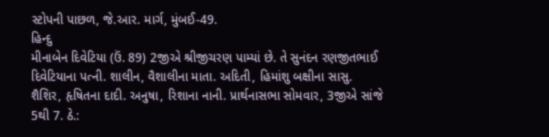સ્ટોપની પાછળ, જે.આર. માર્ગ, મુંબઈ-49.
હિન્દુ
મીનાબેન દિવેટિયા (ઉં. 89) 2જીએ શ્રીજીચરણ પામ્યાં છે. તે સુનંદન રણજીતભાઈ દિવેટિયાના પત્ની. શાલીન, વૈશાલીના માતા. અદિતી, હિમાંશુ બક્ષીના સાસુ. શૈશિર, હૃષિતના દાદી. અનુષા, રિશાના નાની. પ્રાર્થનાસભા સોમવાર, 3જીએ સાંજે 5થી 7. ઠે.: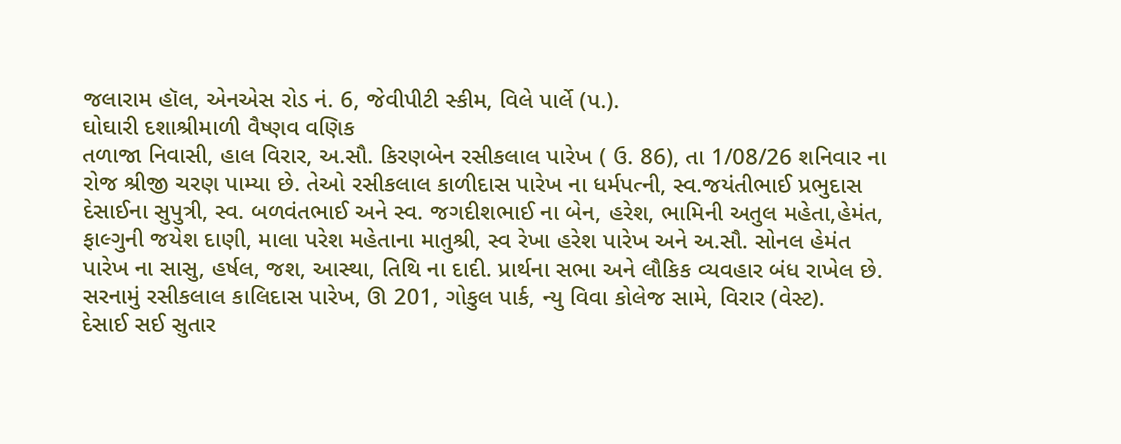જલારામ હૉલ, એનએસ રોડ નં. 6, જેવીપીટી સ્કીમ, વિલે પાર્લે (પ.).
ઘોઘારી દશાશ્રીમાળી વૈષ્ણવ વણિક
તળાજા નિવાસી, હાલ વિરાર, અ.સૌ. કિરણબેન રસીકલાલ પારેખ ( ઉ. 86), તા 1/08/26 શનિવાર ના રોજ શ્રીજી ચરણ પામ્યા છે. તેઓ રસીકલાલ કાળીદાસ પારેખ ના ધર્મપત્ની, સ્વ.જયંતીભાઈ પ્રભુદાસ દેસાઈના સુપુત્રી, સ્વ. બળવંતભાઈ અને સ્વ. જગદીશભાઈ ના બેન, હરેશ, ભામિની અતુલ મહેતા,હેમંત, ફાલ્ગુની જયેશ દાણી, માલા પરેશ મહેતાના માતુશ્રી, સ્વ રેખા હરેશ પારેખ અને અ.સૌ. સોનલ હેમંત પારેખ ના સાસુ, હર્ષલ, જશ, આસ્થા, તિથિ ના દાદી. પ્રાર્થના સભા અને લૌકિક વ્યવહાર બંધ રાખેલ છે. સરનામું રસીકલાલ કાલિદાસ પારેખ, ઊ 201, ગોકુલ પાર્ક, ન્યુ વિવા કોલેજ સામે, વિરાર (વેસ્ટ).
દેસાઈ સઈ સુતાર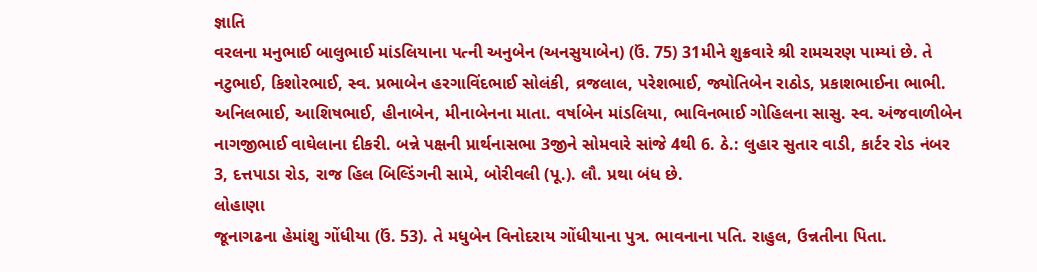જ્ઞાતિ
વરલના મનુભાઈ બાલુભાઈ માંડલિયાના પત્ની અનુબેન (અનસુયાબેન) (ઉં. 75) 31મીને શુક્રવારે શ્રી રામચરણ પામ્યાં છે. તે નટુભાઈ, કિશોરભાઈ, સ્વ. પ્રભાબેન હરગાવિંદભાઈ સોલંકી, વ્રજલાલ, પરેશભાઈ, જ્યોતિબેન રાઠોડ, પ્રકાશભાઈના ભાભી. અનિલભાઈ, આશિષભાઈ, હીનાબેન, મીનાબેનના માતા. વર્ષાબેન માંડલિયા, ભાવિનભાઈ ગોહિલના સાસુ. સ્વ. અંજવાળીબેન નાગજીભાઈ વાઘેલાના દીકરી. બન્ને પક્ષની પ્રાર્થનાસભા 3જીને સોમવારે સાંજે 4થી 6. ઠે.: લુહાર સુતાર વાડી, કાર્ટર રોડ નંબર 3, દત્તપાડા રોડ, રાજ હિલ બિલ્ડિંગની સામે, બોરીવલી (પૂ.). લૌ. પ્રથા બંધ છે.
લોહાણા
જૂનાગઢના હેમાંશુ ગોંધીયા (ઉં. 53). તે મધુબેન વિનોદરાય ગોંધીયાના પુત્ર. ભાવનાના પતિ. રાહુલ, ઉન્નતીના પિતા.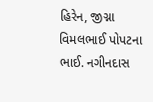હિરેન, જીગ્ના વિમલભાઈ પોપટના ભાઈ. નગીનદાસ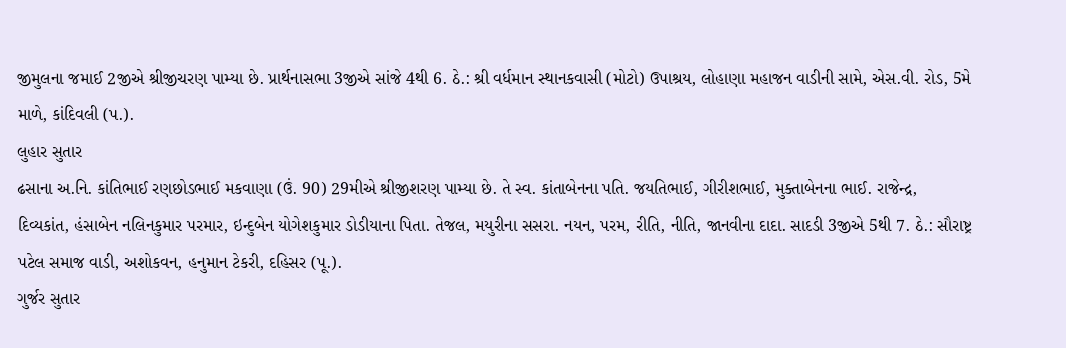જીમુલના જમાઈ 2જીએ શ્રીજીચરણ પામ્યા છે. પ્રાર્થનાસભા 3જીએ સાંજે 4થી 6. ઠે.: શ્રી વર્ધમાન સ્થાનકવાસી (મોટો) ઉપાશ્રય, લોહાણા મહાજન વાડીની સામે, એસ.વી. રોડ, 5મે માળે, કાંદિવલી (પ.).
લુહાર સુતાર
ઢસાના અ.નિ. કાંતિભાઈ રણછોડભાઈ મકવાણા (ઉં. 90) 29મીએ શ્રીજીશરણ પામ્યા છે. તે સ્વ. કાંતાબેનના પતિ. જયતિભાઈ, ગીરીશભાઈ, મુક્તાબેનના ભાઈ. રાજેન્દ્ર, દિવ્યકાંત, હંસાબેન નલિનકુમાર પરમાર, ઇન્દુબેન યોગેશકુમાર ડોડીયાના પિતા. તેજલ, મયુરીના સસરા. નયન, પરમ, રીતિ, નીતિ, જાનવીના દાદા. સાદડી 3જીએ 5થી 7. ઠે.: સૌરાષ્ટ્ર પટેલ સમાજ વાડી, અશોકવન, હનુમાન ટેકરી, દહિસર (પૂ.).
ગુર્જર સુતાર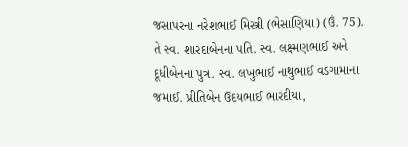જસાપરના નરેશભાઈ મિસ્ત્રી (ભેસાણિયા) (ઉં. 75). તે સ્વ. શારદાબેનના પતિ. સ્વ. લક્ષ્મણભાઈ અને દૂધીબેનના પુત્ર. સ્વ. લખુભાઈ નાથુભાઈ વડગામાના જમાઈ. પ્રીતિબેન ઉદયભાઈ ભારદીયા,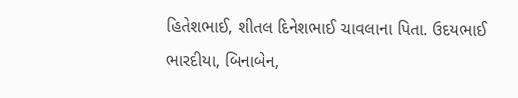હિતેશભાઈ, શીતલ દિનેશભાઈ ચાવલાના પિતા. ઉદયભાઈ ભારદીયા, બિનાબેન,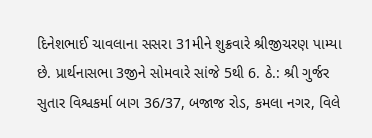દિનેશભાઈ ચાવલાના સસરા 31મીને શુક્રવારે શ્રીજીચરણ પામ્યા છે. પ્રાર્થનાસભા 3જીને સોમવારે સાંજે 5થી 6. ઠે.: શ્રી ગુર્જર સુતાર વિશ્વકર્મા બાગ 36/37, બજાજ રોડ, કમલા નગર, વિલે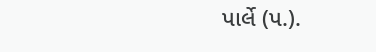પાર્લે (પ.).